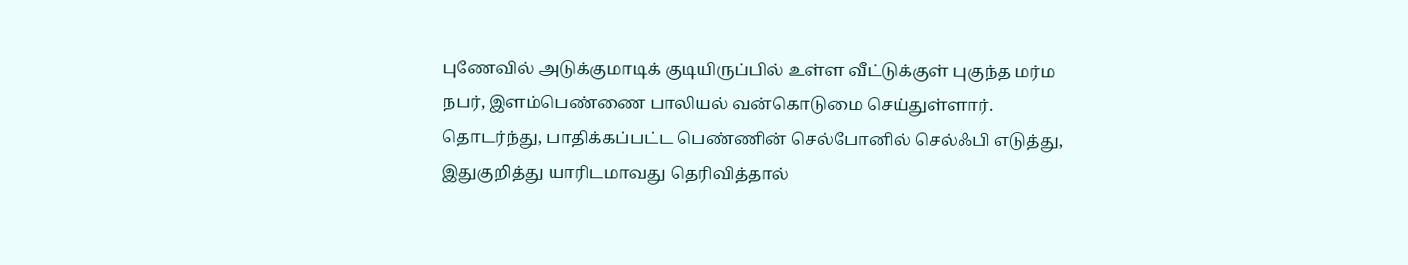புணேவில் அடுக்குமாடிக் குடியிருப்பில் உள்ள வீட்டுக்குள் புகுந்த மர்ம நபர், இளம்பெண்ணை பாலியல் வன்கொடுமை செய்துள்ளார்.
தொடர்ந்து, பாதிக்கப்பட்ட பெண்ணின் செல்போனில் செல்ஃபி எடுத்து, இதுகுறித்து யாரிடமாவது தெரிவித்தால்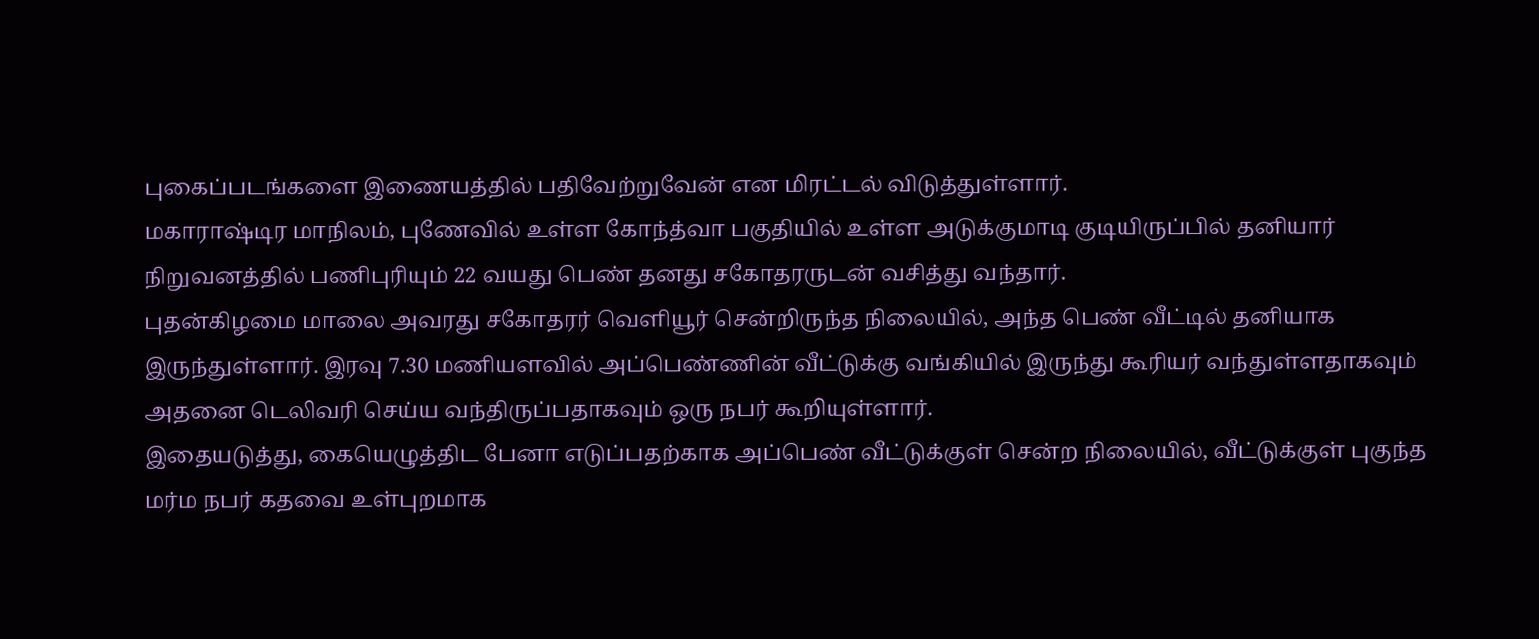புகைப்படங்களை இணையத்தில் பதிவேற்றுவேன் என மிரட்டல் விடுத்துள்ளார்.
மகாராஷ்டிர மாநிலம், புணேவில் உள்ள கோந்த்வா பகுதியில் உள்ள அடுக்குமாடி குடியிருப்பில் தனியார் நிறுவனத்தில் பணிபுரியும் 22 வயது பெண் தனது சகோதரருடன் வசித்து வந்தார்.
புதன்கிழமை மாலை அவரது சகோதரர் வெளியூர் சென்றிருந்த நிலையில், அந்த பெண் வீட்டில் தனியாக இருந்துள்ளார். இரவு 7.30 மணியளவில் அப்பெண்ணின் வீட்டுக்கு வங்கியில் இருந்து கூரியர் வந்துள்ளதாகவும் அதனை டெலிவரி செய்ய வந்திருப்பதாகவும் ஒரு நபர் கூறியுள்ளார்.
இதையடுத்து, கையெழுத்திட பேனா எடுப்பதற்காக அப்பெண் வீட்டுக்குள் சென்ற நிலையில், வீட்டுக்குள் புகுந்த மர்ம நபர் கதவை உள்புறமாக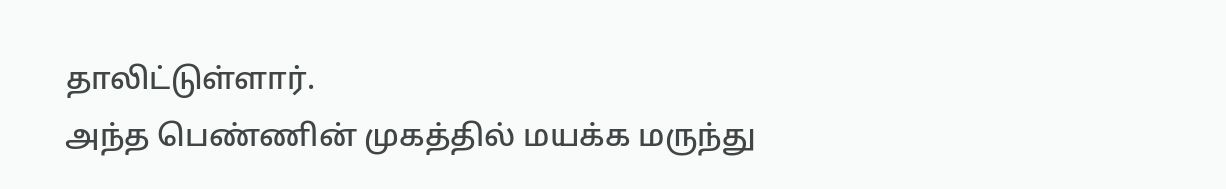தாலிட்டுள்ளார்.
அந்த பெண்ணின் முகத்தில் மயக்க மருந்து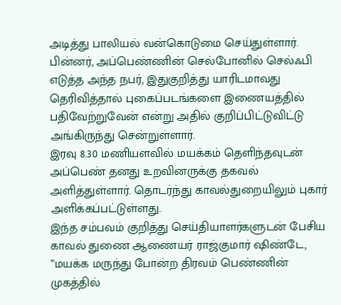அடித்து பாலியல் வன்கொடுமை செய்துள்ளார். பின்னர், அப்பெண்ணின் செல்போனில் செல்ஃபி எடுத்த அந்த நபர், இதுகுறித்து யாரிடமாவது தெரிவித்தால் புகைப்படங்களை இணையத்தில் பதிவேற்றுவேன் என்று அதில் குறிப்பிட்டுவிட்டு அங்கிருந்து சென்றுள்ளார்.
இரவு 8.30 மணியளவில் மயக்கம் தெளிந்தவுடன் அப்பெண் தனது உறவினருக்கு தகவல் அளித்துள்ளார். தொடர்ந்து காவல்துறையிலும் புகார் அளிக்கப்பட்டுள்ளது.
இந்த சம்பவம் குறித்து செய்தியாளர்களுடன் பேசிய காவல் துணை ஆணையர் ராஜ்குமார் ஷிண்டே, ”மயக்க மருந்து போன்ற திரவம் பெண்ணின் முகத்தில்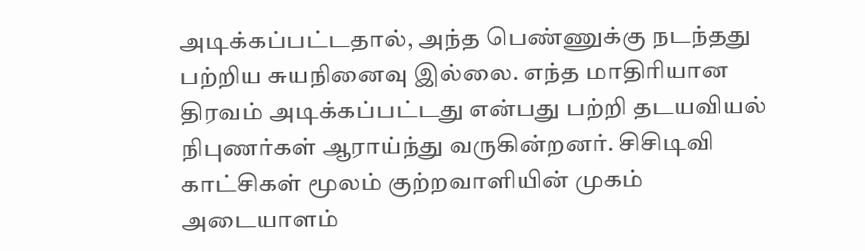அடிக்கப்பட்டதால், அந்த பெண்ணுக்கு நடந்தது பற்றிய சுயநினைவு இல்லை. எந்த மாதிரியான திரவம் அடிக்கப்பட்டது என்பது பற்றி தடயவியல் நிபுணர்கள் ஆராய்ந்து வருகின்றனர். சிசிடிவி காட்சிகள் மூலம் குற்றவாளியின் முகம் அடையாளம்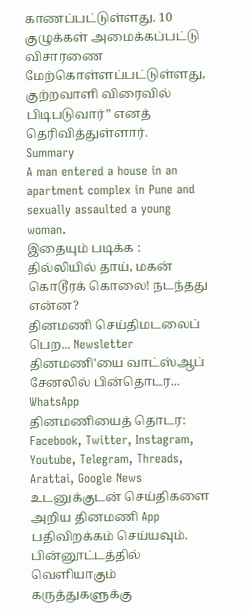காணப்பட்டுள்ளது. 10 குழுக்கள் அமைக்கப்பட்டு விசாரணை மேற்கொள்ளப்பட்டுள்ளது, குற்றவாளி விரைவில் பிடிபடுவார்” எனத் தெரிவித்துள்ளார்.
Summary
A man entered a house in an apartment complex in Pune and sexually assaulted a young woman.
இதையும் படிக்க : தில்லியில் தாய், மகன் கொடூரக் கொலை! நடந்தது என்ன?
தினமணி செய்திமடலைப் பெற... Newsletter
தினமணி'யை வாட்ஸ்ஆப் சேனலில் பின்தொடர... WhatsApp
தினமணியைத் தொடர: Facebook, Twitter, Instagram, Youtube, Telegram, Threads, Arattai, Google News
உடனுக்குடன் செய்திகளை அறிய தினமணி App பதிவிறக்கம் செய்யவும்.
பின்னூட்டத்தில் வெளியாகும் கருத்துகளுக்கு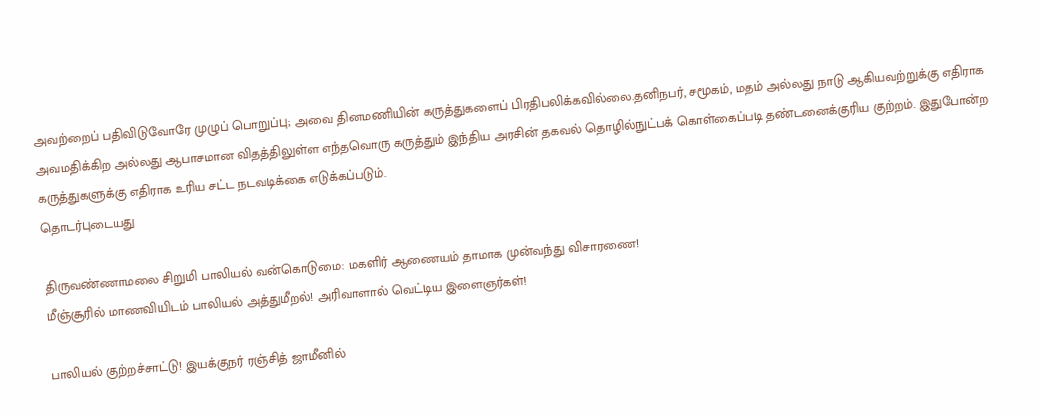அவற்றைப் பதிவிடுவோரே முழுப் பொறுப்பு; அவை தினமணியின் கருத்துகளைப் பிரதிபலிக்கவில்லை.தனிநபர், சமூகம், மதம் அல்லது நாடு ஆகியவற்றுக்கு எதிராக அவமதிக்கிற அல்லது ஆபாசமான விதத்திலுள்ள எந்தவொரு கருத்தும் இந்திய அரசின் தகவல் தொழில்நுட்பக் கொள்கைப்படி தண்டனைக்குரிய குற்றம். இதுபோன்ற கருத்துகளுக்கு எதிராக உரிய சட்ட நடவடிக்கை எடுக்கப்படும்.
தொடர்புடையது

திருவண்ணாமலை சிறுமி பாலியல் வன்கொடுமை: மகளிர் ஆணையம் தாமாக முன்வந்து விசாரணை!
மீஞ்சூரில் மாணவியிடம் பாலியல் அத்துமீறல்! அரிவாளால் வெட்டிய இளைஞர்கள்!

பாலியல் குற்றச்சாட்டு! இயக்குநர் ரஞ்சித் ஜாமீனில்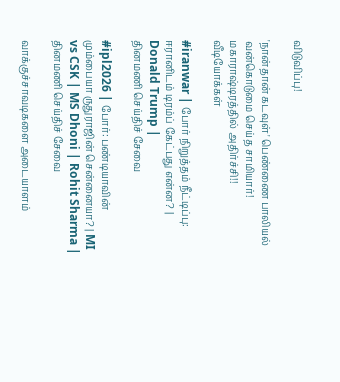விடுவிப்பு!

'நான்தான் கடவுள்' பெண்ணை பாலியல் வன்கொடுமை செய்த சாமியார்! மகாராஷ்டிரத்தில் அதிர்ச்சி!!
வீடியோக்கள்

#iranwar | போர் நிறுத்தம் நீட்டிப்பு: ஈரானிடம் டிரம்ப் கேட்பது என்ன? | Donald Trump |
தினமணி செய்திச் சேவை

#ipl2026 | போர்: பண்டியாவின் மும்பையா ருதுராஜின் சென்னையா? | MI vs CSK | MS Dhoni | Rohit Sharma |
தினமணி செய்திச் சேவை

வாக்குச்சாவடிகளை அடையாளம்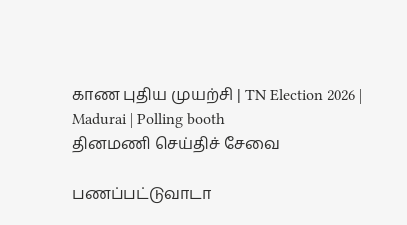காண புதிய முயற்சி | TN Election 2026 | Madurai | Polling booth
தினமணி செய்திச் சேவை

பணப்பட்டுவாடா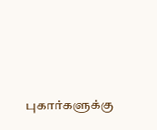புகார்களுக்கு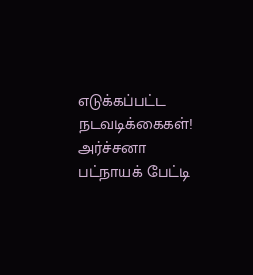எடுக்கப்பட்ட நடவடிக்கைகள்! அர்ச்சனா பட்நாயக் பேட்டி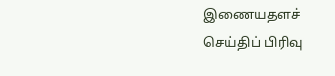இணையதளச் செய்திப் பிரிவு